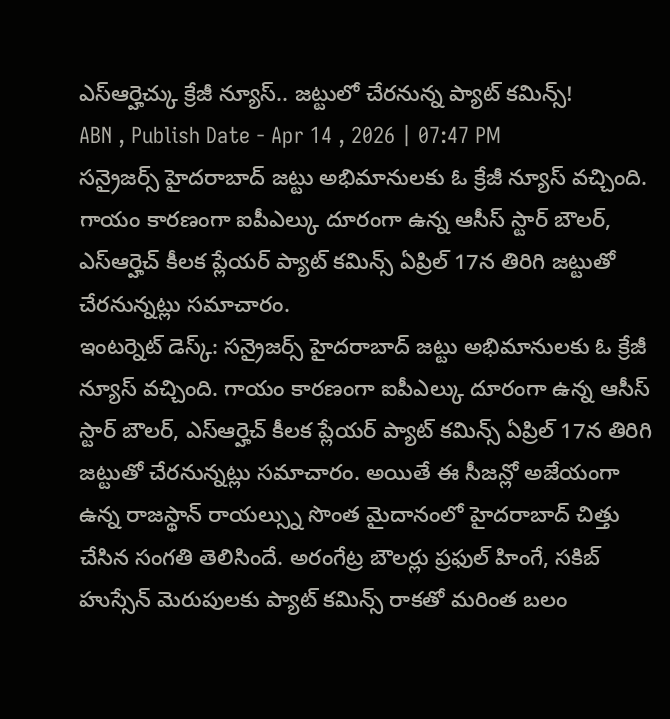ఎస్ఆర్హెచ్కు క్రేజీ న్యూస్.. జట్టులో చేరనున్న ప్యాట్ కమిన్స్!
ABN , Publish Date - Apr 14 , 2026 | 07:47 PM
సన్రైజర్స్ హైదరాబాద్ జట్టు అభిమానులకు ఓ క్రేజీ న్యూస్ వచ్చింది. గాయం కారణంగా ఐపీఎల్కు దూరంగా ఉన్న ఆసీస్ స్టార్ బౌలర్, ఎస్ఆర్హెచ్ కీలక ప్లేయర్ ప్యాట్ కమిన్స్ ఏప్రిల్ 17న తిరిగి జట్టుతో చేరనున్నట్లు సమాచారం.
ఇంటర్నెట్ డెస్క్: సన్రైజర్స్ హైదరాబాద్ జట్టు అభిమానులకు ఓ క్రేజీ న్యూస్ వచ్చింది. గాయం కారణంగా ఐపీఎల్కు దూరంగా ఉన్న ఆసీస్ స్టార్ బౌలర్, ఎస్ఆర్హెచ్ కీలక ప్లేయర్ ప్యాట్ కమిన్స్ ఏప్రిల్ 17న తిరిగి జట్టుతో చేరనున్నట్లు సమాచారం. అయితే ఈ సీజన్లో అజేయంగా ఉన్న రాజస్థాన్ రాయల్స్ను సొంత మైదానంలో హైదరాబాద్ చిత్తు చేసిన సంగతి తెలిసిందే. అరంగేట్ర బౌలర్లు ప్రఫుల్ హింగే, సకిబ్ హుస్సేన్ మెరుపులకు ప్యాట్ కమిన్స్ రాకతో మరింత బలం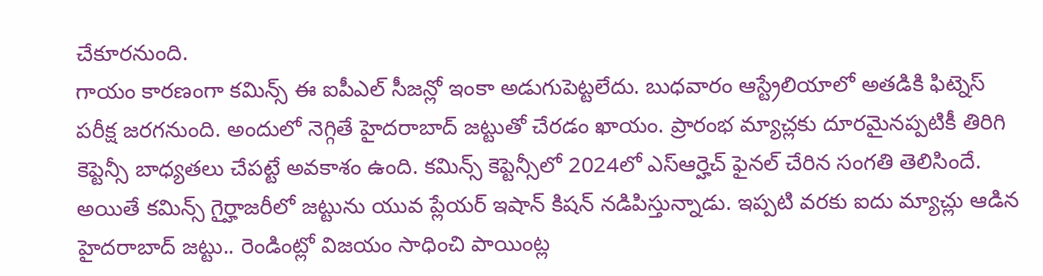చేకూరనుంది.
గాయం కారణంగా కమిన్స్ ఈ ఐపీఎల్ సీజన్లో ఇంకా అడుగుపెట్టలేదు. బుధవారం ఆస్ట్రేలియాలో అతడికి ఫిట్నెస్ పరీక్ష జరగనుంది. అందులో నెగ్గితే హైదరాబాద్ జట్టుతో చేరడం ఖాయం. ప్రారంభ మ్యాచ్లకు దూరమైనప్పటికీ తిరిగి కెప్టెన్సీ బాధ్యతలు చేపట్టే అవకాశం ఉంది. కమిన్స్ కెప్టెన్సీలో 2024లో ఎస్ఆర్హెచ్ ఫైనల్ చేరిన సంగతి తెలిసిందే. అయితే కమిన్స్ గైర్హాజరీలో జట్టును యువ ప్లేయర్ ఇషాన్ కిషన్ నడిపిస్తున్నాడు. ఇప్పటి వరకు ఐదు మ్యాచ్లు ఆడిన హైదరాబాద్ జట్టు.. రెండింట్లో విజయం సాధించి పాయింట్ల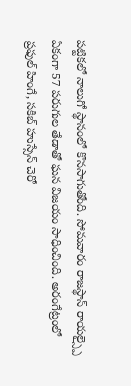పట్టికలో నాలుగో స్థానంలో కొనసాగుతోంది. సోమవారం రాజస్థాన్ రాయల్స్పై ఏకంగా 57 పరుగుల తేడాతో ఘన విజయం సాధించింది. అరంగేట్రంలో ప్రఫుల్ హింగే, సకిబ్ హుస్సేన్ చెరో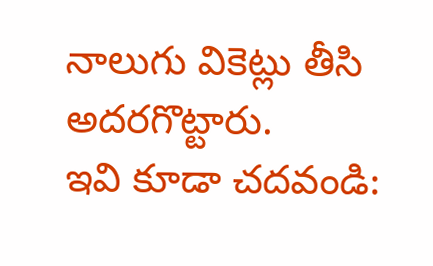నాలుగు వికెట్లు తీసి అదరగొట్టారు.
ఇవి కూడా చదవండి: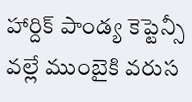హార్దిక్ పాండ్య కెప్టెన్సీ వల్లే ముంబైకి వరుస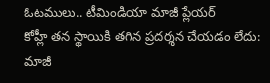ఓటములు.. టీమిండియా మాజీ ప్లేయర్
కోహ్లీ తన స్థాయికి తగిన ప్రదర్శన చేయడం లేదు: మాజీ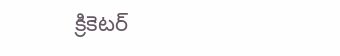క్రికెటర్